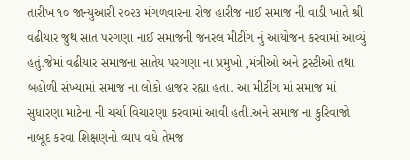તારીખ ૧૦ જાન્યુઆરી ૨૦૨૩ મંગળવારના રોજ હારીજ નાઈ સમાજ ની વાડી ખાતે શ્રી વઢીયાર જુથ સાત પરગણા નાઈ સમાજની જનરલ મીટીંગ નું આયોજન કરવામાં આવ્યું હતું.જેમાં વઢીયાર સમાજના સાતેય પરગણા ના પ્રમુખો ,મંત્રીઓ અને ટ્રસ્ટીઓ તથા બહોળી સંખ્યામાં સમાજ ના લોકો હાજર રહ્યા હતા. આ મીટીંગ માં સમાજ માં સુધારણા માટેના ની ચર્ચા વિચારણા કરવામાં આવી હતી.અને સમાજ ના કુરિવાજો નાબૂદ કરવા શિક્ષણનો વ્યાપ વધે તેમજ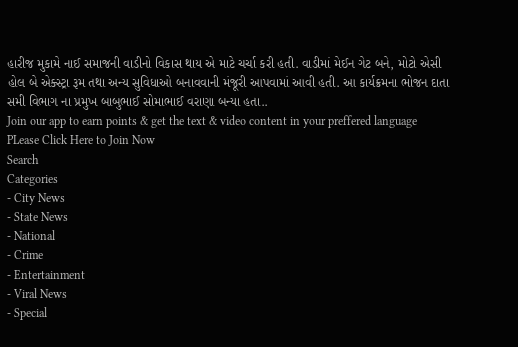હારીજ મુકામે નાઈ સમાજની વાડીનો વિકાસ થાય એ માટે ચર્ચા કરી હતી. વાડીમાં મેઈન ગેટ બને, મોટો એસી હોલ બે એક્સ્ટ્રા રૂમ તથા અન્ય સુવિધાઓ બનાવવાની મંજૂરી આપવામાં આવી હતી. આ કાર્યક્રમના ભોજન દાતા સમી વિભાગ ના પ્રમુખ બાબુભાઈ સોમાભાઈ વરાણા બન્યા હતા..
Join our app to earn points & get the text & video content in your preffered language
PLease Click Here to Join Now
Search
Categories
- City News
- State News
- National
- Crime
- Entertainment
- Viral News
- Special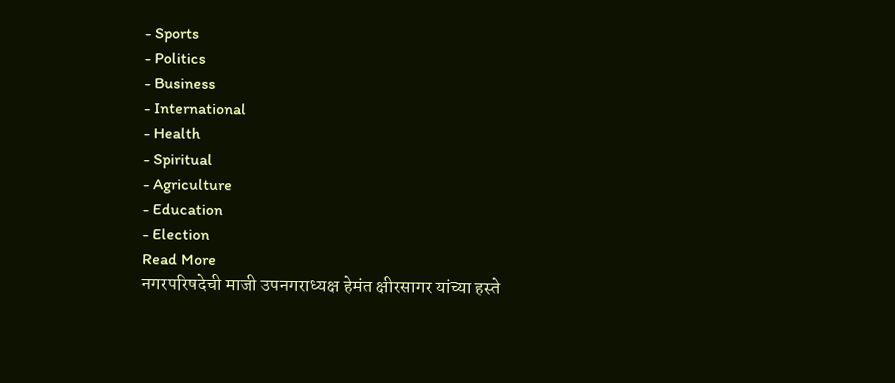- Sports
- Politics
- Business
- International
- Health
- Spiritual
- Agriculture
- Education
- Election
Read More
नगरपरिषदेची माजी उपनगराध्यक्ष हेमंत क्षीरसागर यांच्या हस्ते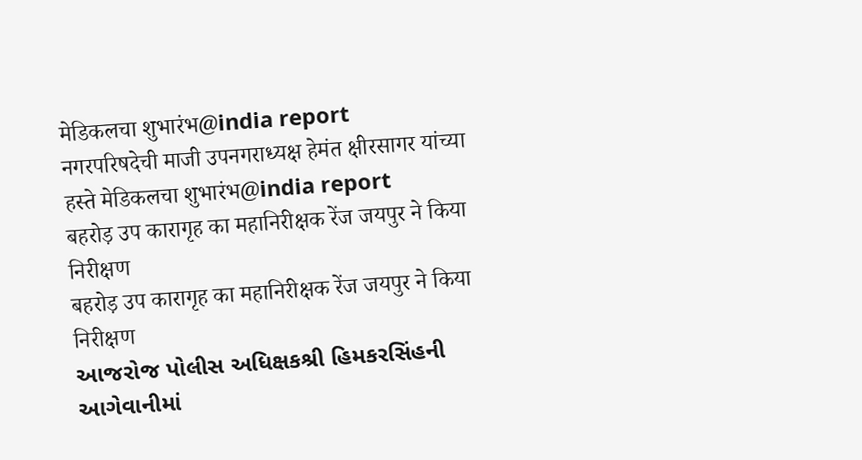मेडिकलचा शुभारंभ@india report
नगरपरिषदेची माजी उपनगराध्यक्ष हेमंत क्षीरसागर यांच्या हस्ते मेडिकलचा शुभारंभ@india report
बहरोड़ उप कारागृह का महानिरीक्षक रेंज जयपुर ने किया निरीक्षण
बहरोड़ उप कारागृह का महानिरीक्षक रेंज जयपुर ने किया निरीक्षण
આજરોજ પોલીસ અધિક્ષકશ્રી હિમકરસિંહની આગેવાનીમાં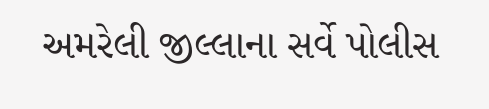અમરેલી જીલ્લાના સર્વે પોલીસ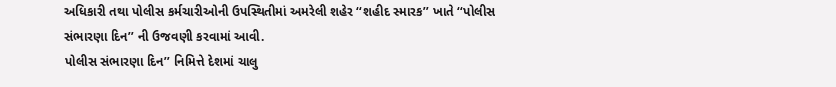અધિકારી તથા પોલીસ કર્મચારીઓની ઉપસ્થિતીમાં અમરેલી શહેર ‘‘શહીદ સ્મારક’’ ખાતે ‘‘પોલીસ સંભારણા દિન’’ ની ઉજવણી કરવામાં આવી.
પોલીસ સંભારણા દિન’’ નિમિત્તે દેશમાં ચાલુ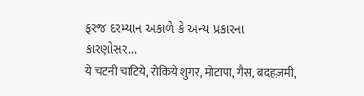ફરજ દરમ્યાન અકાળે કે અન્ય પ્રકારના કારણોસર...
ये चटनी चाटिये, रोकिये शुगर, मोटापा, गैस, बदहज़मी,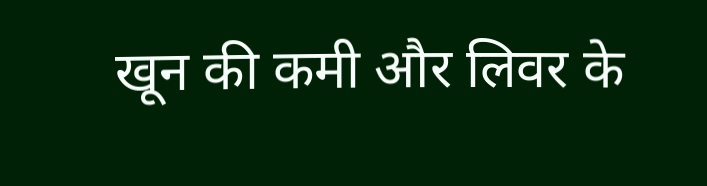खून की कमी और लिवर के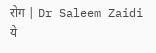रोग | Dr Saleem Zaidi
ये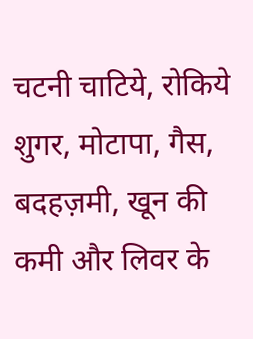चटनी चाटिये, रोकिये शुगर, मोटापा, गैस, बदहज़मी, खून की कमी और लिवर के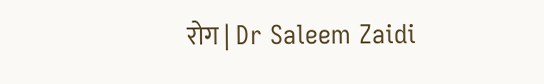रोग | Dr Saleem Zaidi